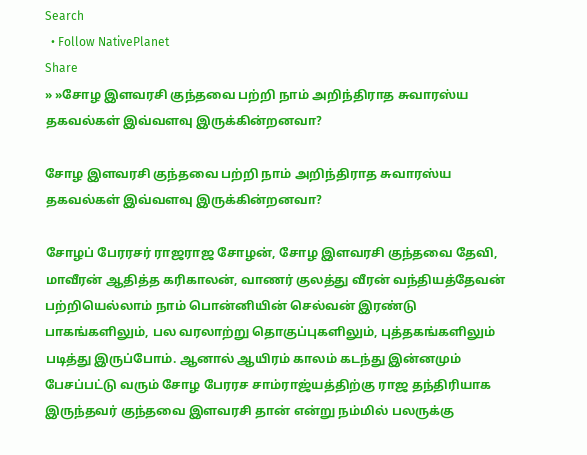Search
  • Follow NativePlanet
Share
» »சோழ இளவரசி குந்தவை பற்றி நாம் அறிந்திராத சுவாரஸ்ய தகவல்கள் இவ்வளவு இருக்கின்றனவா?

சோழ இளவரசி குந்தவை பற்றி நாம் அறிந்திராத சுவாரஸ்ய தகவல்கள் இவ்வளவு இருக்கின்றனவா?

சோழப் பேரரசர் ராஜராஜ சோழன், சோழ இளவரசி குந்தவை தேவி, மாவீரன் ஆதித்த கரிகாலன், வாணர் குலத்து வீரன் வந்தியத்தேவன் பற்றியெல்லாம் நாம் பொன்னியின் செல்வன் இரண்டு பாகங்களிலும், பல வரலாற்று தொகுப்புகளிலும், புத்தகங்களிலும் படித்து இருப்போம். ஆனால் ஆயிரம் காலம் கடந்து இன்னமும் பேசப்பட்டு வரும் சோழ பேரரச சாம்ராஜ்யத்திற்கு ராஜ தந்திரியாக இருந்தவர் குந்தவை இளவரசி தான் என்று நம்மில் பலருக்கு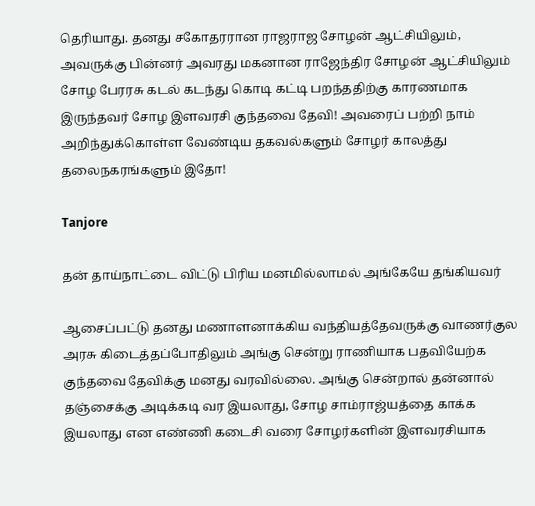தெரியாது. தனது சகோதரரான ராஜராஜ சோழன் ஆட்சியிலும், அவருக்கு பின்னர் அவரது மகனான ராஜேந்திர சோழன் ஆட்சியிலும் சோழ பேரரசு கடல் கடந்து கொடி கட்டி பறந்ததிற்கு காரணமாக இருந்தவர் சோழ இளவரசி குந்தவை தேவி! அவரைப் பற்றி நாம் அறிந்துக்கொள்ள வேண்டிய தகவல்களும் சோழர் காலத்து தலைநகரங்களும் இதோ!

Tanjore

தன் தாய்நாட்டை விட்டு பிரிய மனமில்லாமல் அங்கேயே தங்கியவர்

ஆசைப்பட்டு தனது மணாளனாக்கிய வந்தியத்தேவருக்கு வாணர்குல அரசு கிடைத்தப்போதிலும் அங்கு சென்று ராணியாக பதவியேற்க குந்தவை தேவிக்கு மனது வரவில்லை. அங்கு சென்றால் தன்னால் தஞ்சைக்கு அடிக்கடி வர இயலாது, சோழ சாம்ராஜ்யத்தை காக்க இயலாது என எண்ணி கடைசி வரை சோழர்களின் இளவரசியாக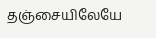தஞ்சையிலேயே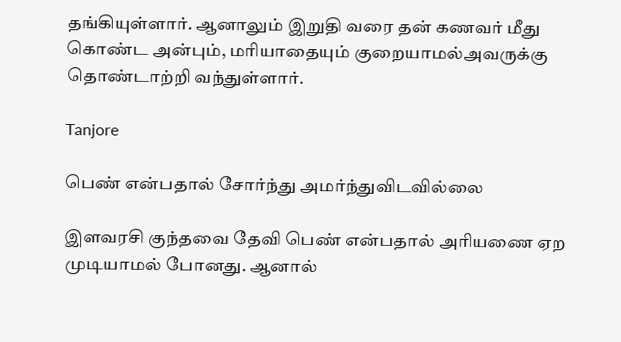தங்கியுள்ளார். ஆனாலும் இறுதி வரை தன் கணவர் மீது கொண்ட அன்பும், மரியாதையும் குறையாமல்அவருக்கு தொண்டாற்றி வந்துள்ளார்.

Tanjore

பெண் என்பதால் சோர்ந்து அமர்ந்துவிடவில்லை

இளவரசி குந்தவை தேவி பெண் என்பதால் அரியணை ஏற முடியாமல் போனது. ஆனால்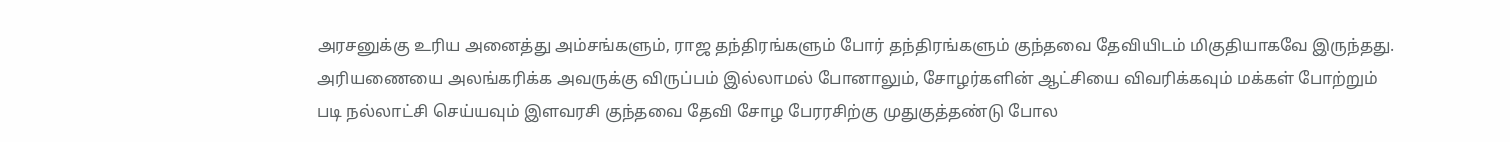அரசனுக்கு உரிய அனைத்து அம்சங்களும், ராஜ தந்திரங்களும் போர் தந்திரங்களும் குந்தவை தேவியிடம் மிகுதியாகவே இருந்தது. அரியணையை அலங்கரிக்க அவருக்கு விருப்பம் இல்லாமல் போனாலும், சோழர்களின் ஆட்சியை விவரிக்கவும் மக்கள் போற்றும் படி நல்லாட்சி செய்யவும் இளவரசி குந்தவை தேவி சோழ பேரரசிற்கு முதுகுத்தண்டு போல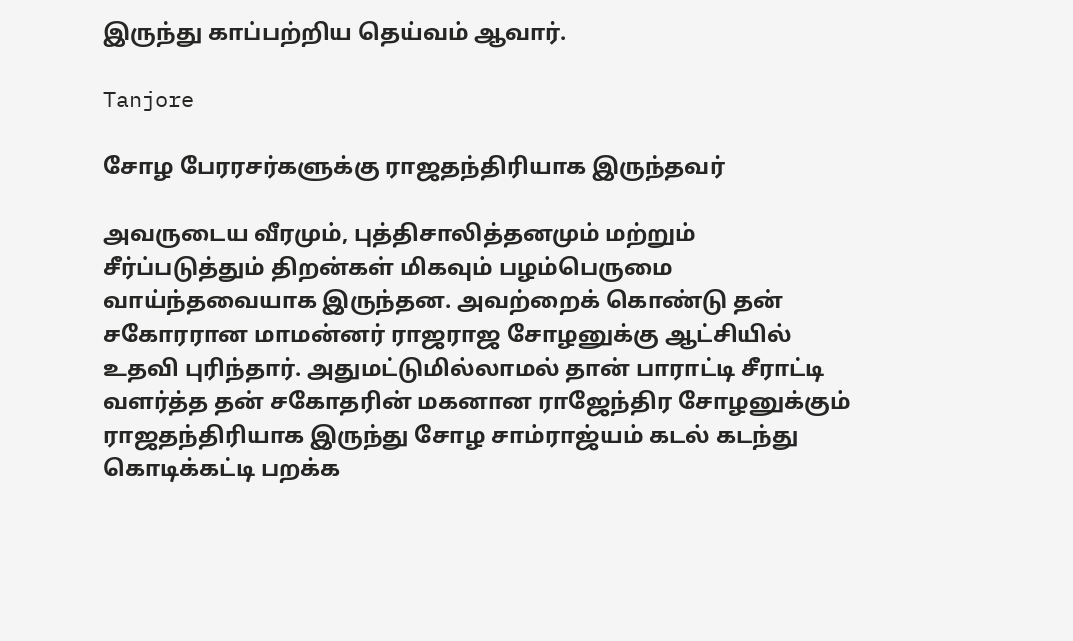இருந்து காப்பற்றிய தெய்வம் ஆவார்.

Tanjore

சோழ பேரரசர்களுக்கு ராஜதந்திரியாக இருந்தவர்

அவருடைய வீரமும், புத்திசாலித்தனமும் மற்றும் சீர்ப்படுத்தும் திறன்கள் மிகவும் பழம்பெருமை வாய்ந்தவையாக இருந்தன. அவற்றைக் கொண்டு தன் சகோரரான மாமன்னர் ராஜராஜ சோழனுக்கு ஆட்சியில் உதவி புரிந்தார். அதுமட்டுமில்லாமல் தான் பாராட்டி சீராட்டி வளர்த்த தன் சகோதரின் மகனான ராஜேந்திர சோழனுக்கும் ராஜதந்திரியாக இருந்து சோழ சாம்ராஜ்யம் கடல் கடந்து கொடிக்கட்டி பறக்க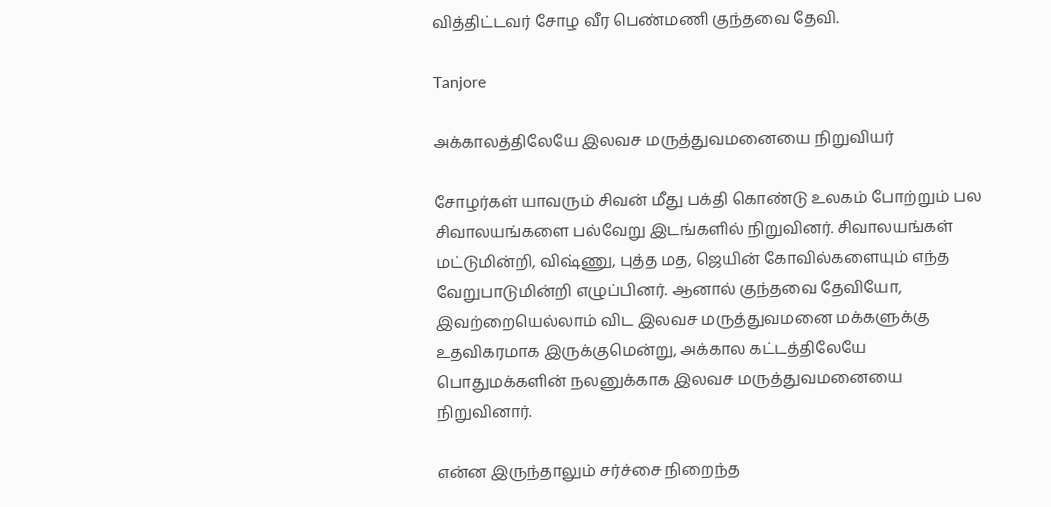வித்திட்டவர் சோழ வீர பெண்மணி குந்தவை தேவி.

Tanjore

அக்காலத்திலேயே இலவச மருத்துவமனையை நிறுவியர்

சோழர்கள் யாவரும் சிவன் மீது பக்தி கொண்டு உலகம் போற்றும் பல சிவாலயங்களை பல்வேறு இடங்களில் நிறுவினர். சிவாலயங்கள் மட்டுமின்றி, விஷ்ணு, புத்த மத, ஜெயின் கோவில்களையும் எந்த வேறுபாடுமின்றி எழுப்பினர். ஆனால் குந்தவை தேவியோ, இவற்றையெல்லாம் விட இலவச மருத்துவமனை மக்களுக்கு உதவிகரமாக இருக்குமென்று, அக்கால கட்டத்திலேயே பொதுமக்களின் நலனுக்காக இலவச மருத்துவமனையை நிறுவினார்.

என்ன இருந்தாலும் சர்ச்சை நிறைந்த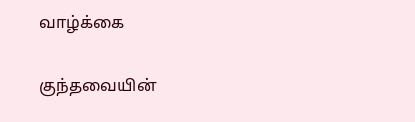வாழ்க்கை

குந்தவையின்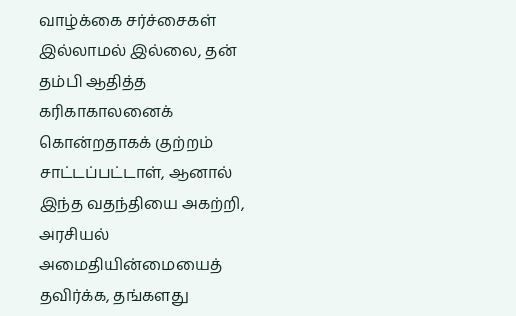வாழ்க்கை சர்ச்சைகள் இல்லாமல் இல்லை, தன் தம்பி ஆதித்த கரிகாகாலனைக் கொன்றதாகக் குற்றம் சாட்டப்பட்டாள், ஆனால் இந்த வதந்தியை அகற்றி, அரசியல் அமைதியின்மையைத் தவிர்க்க, தங்களது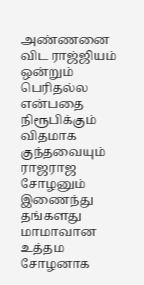அண்ணனை விட ராஜ்ஜியம் ஒன்றும் பெரிதல்ல என்பதை நிரூபிக்கும் விதமாக குந்தவையும் ராஜராஜ சோழனும் இணைந்து தங்களது மாமாவான உத்தம சோழனாக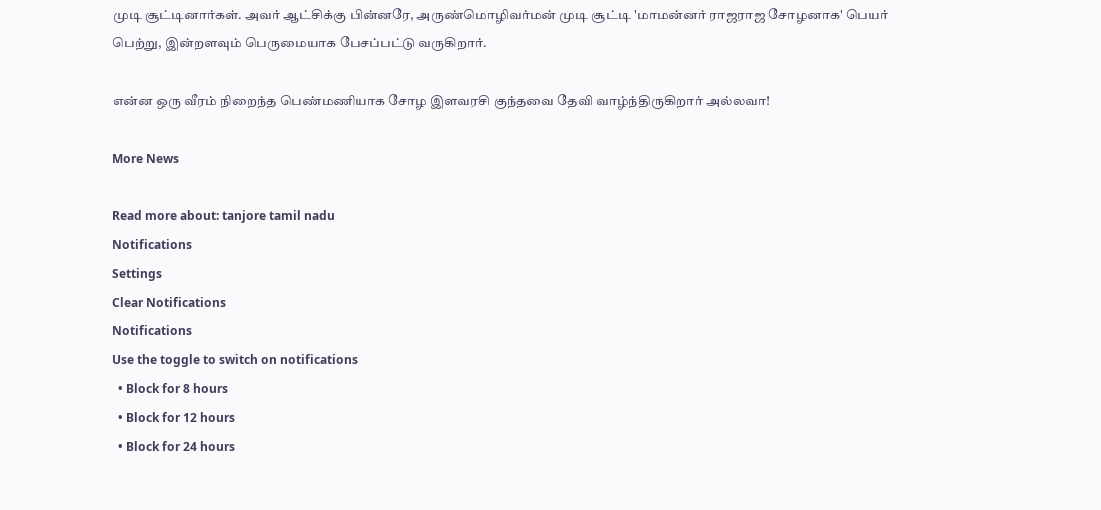முடி சூட்டினார்கள். அவர் ஆட்சிக்கு பின்னரே, அருண்மொழிவர்மன் முடி சூட்டி 'மாமன்னர் ராஜராஜ சோழனாக' பெயர் பெற்று, இன்றளவும் பெருமையாக பேசப்பட்டு வருகிறார்.

என்ன ஒரு வீரம் நிறைந்த பெண்மணியாக சோழ இளவரசி குந்தவை தேவி வாழ்ந்திருகிறார் அல்லவா!

More News

Read more about: tanjore tamil nadu
Notifications
Settings
Clear Notifications
Notifications
Use the toggle to switch on notifications
  • Block for 8 hours
  • Block for 12 hours
  • Block for 24 hours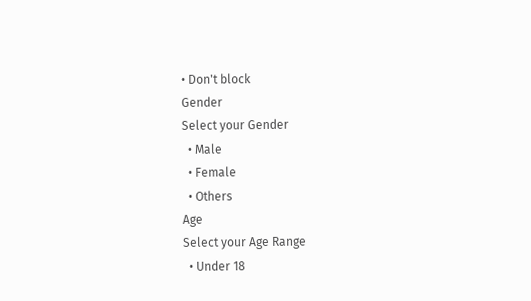• Don't block
Gender
Select your Gender
  • Male
  • Female
  • Others
Age
Select your Age Range
  • Under 18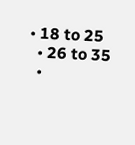• 18 to 25
  • 26 to 35
  •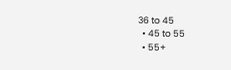36 to 45
  • 45 to 55
  • 55+